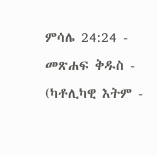ምሳሌ 24:24 - መጽሐፍ ቅዱስ - (ካቶሊካዊ እትም -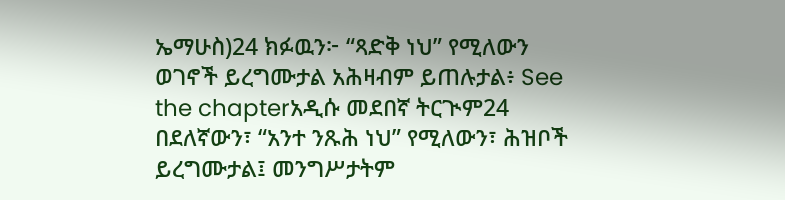ኤማሁስ)24 ክፉዉን፦ “ጻድቅ ነህ” የሚለውን ወገኖች ይረግሙታል አሕዛብም ይጠሉታል፥ See the chapterአዲሱ መደበኛ ትርጒም24 በደለኛውን፣ “አንተ ንጹሕ ነህ” የሚለውን፣ ሕዝቦች ይረግሙታል፤ መንግሥታትም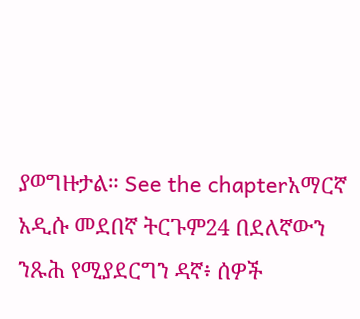ያወግዙታል። See the chapterአማርኛ አዲሱ መደበኛ ትርጉም24 በደለኛውን ንጹሕ የሚያደርግን ዳኛ፥ ሰዎች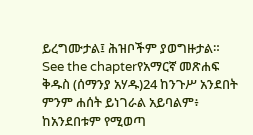ይረግሙታል፤ ሕዝቦችም ያወግዙታል። See the chapterየአማርኛ መጽሐፍ ቅዱስ (ሰማንያ አሃዱ)24 ከንጉሥ አንደበት ምንም ሐሰት ይነገራል አይባልም፥ ከአንደበቱም የሚወጣ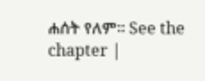ሐሰት የለም። See the chapter |